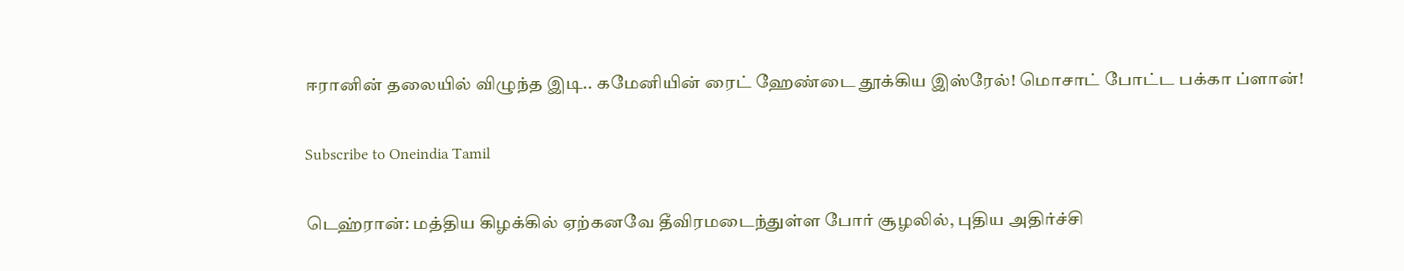ஈரானின் தலையில் விழுந்த இடி.. கமேனியின் ரைட் ஹேண்டை தூக்கிய இஸ்ரேல்! மொசாட் போட்ட பக்கா ப்ளான்!

Subscribe to Oneindia Tamil

டெஹ்ரான்: மத்திய கிழக்கில் ஏற்கனவே தீவிரமடைந்துள்ள போர் சூழலில், புதிய அதிர்ச்சி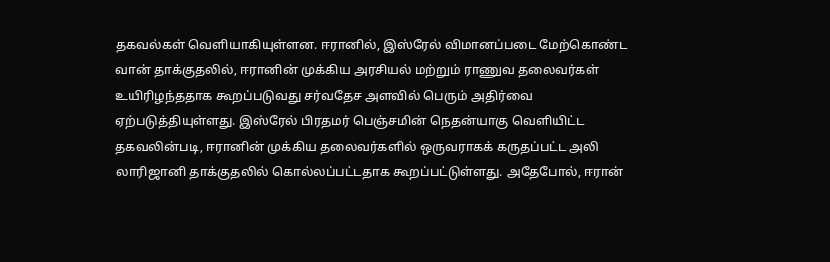தகவல்கள் வெளியாகியுள்ளன. ஈரானில், இஸ்ரேல் விமானப்படை மேற்கொண்ட வான் தாக்குதலில், ஈரானின் முக்கிய அரசியல் மற்றும் ராணுவ தலைவர்கள் உயிரிழந்ததாக கூறப்படுவது சர்வதேச அளவில் பெரும் அதிர்வை ஏற்படுத்தியுள்ளது. இஸ்ரேல் பிரதமர் பெஞ்சமின் நெதன்யாகு வெளியிட்ட தகவலின்படி, ஈரானின் முக்கிய தலைவர்களில் ஒருவராகக் கருதப்பட்ட அலி லாரிஜானி தாக்குதலில் கொல்லப்பட்டதாக கூறப்பட்டுள்ளது. அதேபோல், ஈரான்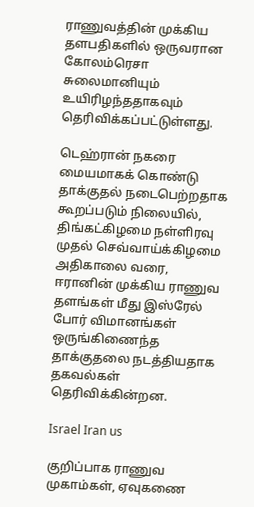ராணுவத்தின் முக்கிய தளபதிகளில் ஒருவரான கோலம்ரெசா சுலைமானியும் உயிரிழந்ததாகவும் தெரிவிக்கப்பட்டுள்ளது.

டெஹ்ரான் நகரை மையமாகக் கொண்டு தாக்குதல் நடைபெற்றதாக கூறப்படும் நிலையில், திங்கட்கிழமை நள்ளிரவு முதல் செவ்வாய்க்கிழமை அதிகாலை வரை, ஈரானின் முக்கிய ராணுவ தளங்கள் மீது இஸ்ரேல் போர் விமானங்கள் ஒருங்கிணைந்த தாக்குதலை நடத்தியதாக தகவல்கள் தெரிவிக்கின்றன.

Israel Iran us

குறிப்பாக ராணுவ முகாம்கள், ஏவுகணை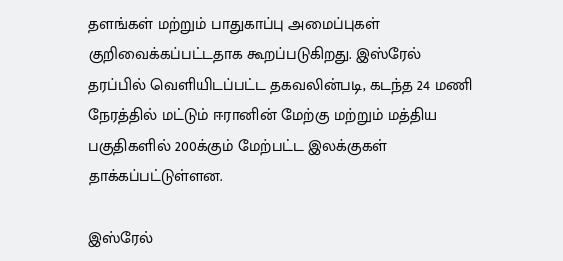தளங்கள் மற்றும் பாதுகாப்பு அமைப்புகள் குறிவைக்கப்பட்டதாக கூறப்படுகிறது. இஸ்ரேல் தரப்பில் வெளியிடப்பட்ட தகவலின்படி, கடந்த 24 மணி நேரத்தில் மட்டும் ஈரானின் மேற்கு மற்றும் மத்திய பகுதிகளில் 200க்கும் மேற்பட்ட இலக்குகள் தாக்கப்பட்டுள்ளன.

இஸ்ரேல்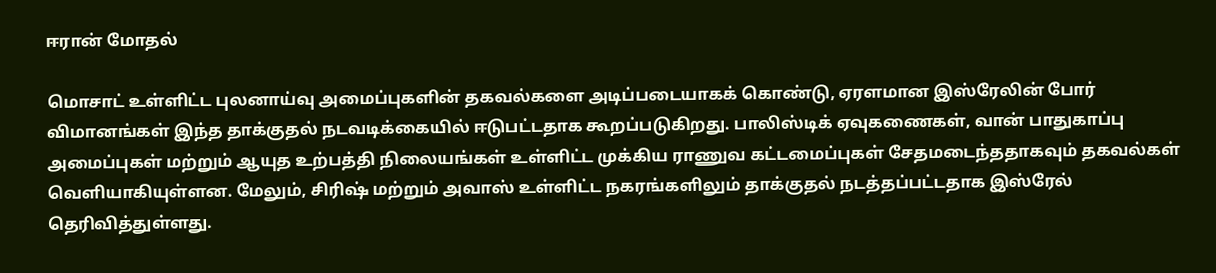ஈரான் மோதல்

மொசாட் உள்ளிட்ட புலனாய்வு அமைப்புகளின் தகவல்களை அடிப்படையாகக் கொண்டு, ஏரளமான இஸ்ரேலின் போர் விமானங்கள் இந்த தாக்குதல் நடவடிக்கையில் ஈடுபட்டதாக கூறப்படுகிறது. பாலிஸ்டிக் ஏவுகணைகள், வான் பாதுகாப்பு அமைப்புகள் மற்றும் ஆயுத உற்பத்தி நிலையங்கள் உள்ளிட்ட முக்கிய ராணுவ கட்டமைப்புகள் சேதமடைந்ததாகவும் தகவல்கள் வெளியாகியுள்ளன. மேலும், சிரிஷ் மற்றும் அவாஸ் உள்ளிட்ட நகரங்களிலும் தாக்குதல் நடத்தப்பட்டதாக இஸ்ரேல் தெரிவித்துள்ளது.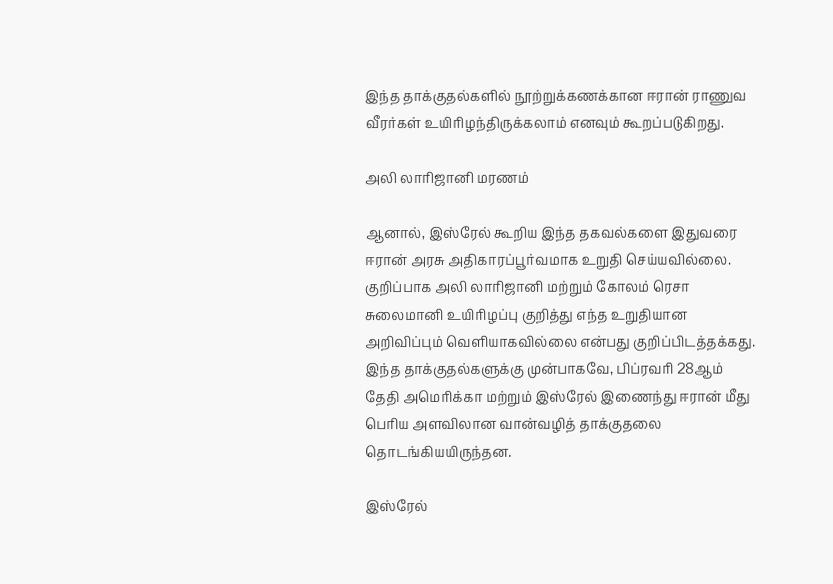இந்த தாக்குதல்களில் நூற்றுக்கணக்கான ஈரான் ராணுவ வீரர்கள் உயிரிழந்திருக்கலாம் எனவும் கூறப்படுகிறது.

அலி லாரிஜானி மரணம்

ஆனால், இஸ்ரேல் கூறிய இந்த தகவல்களை இதுவரை ஈரான் அரசு அதிகாரப்பூர்வமாக உறுதி செய்யவில்லை. குறிப்பாக அலி லாரிஜானி மற்றும் கோலம் ரெசா சுலைமானி உயிரிழப்பு குறித்து எந்த உறுதியான அறிவிப்பும் வெளியாகவில்லை என்பது குறிப்பிடத்தக்கது. இந்த தாக்குதல்களுக்கு முன்பாகவே, பிப்ரவரி 28ஆம் தேதி அமெரிக்கா மற்றும் இஸ்ரேல் இணைந்து ஈரான் மீது பெரிய அளவிலான வான்வழித் தாக்குதலை தொடங்கியயிருந்தன.

இஸ்ரேல்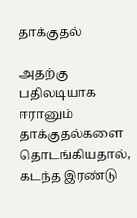தாக்குதல்

அதற்கு பதிலடியாக ஈரானும் தாக்குதல்களை தொடங்கியதால், கடந்த இரண்டு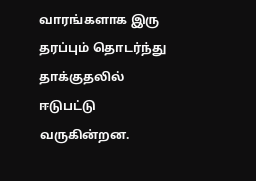வாரங்களாக இரு தரப்பும் தொடர்ந்து தாக்குதலில் ஈடுபட்டு வருகின்றன.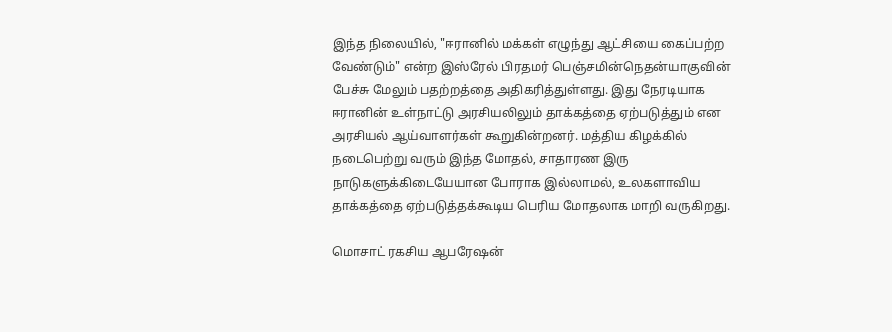இந்த நிலையில், "ஈரானில் மக்கள் எழுந்து ஆட்சியை கைப்பற்ற வேண்டும்" என்ற இஸ்ரேல் பிரதமர் பெஞ்சமின்நெதன்யாகுவின் பேச்சு மேலும் பதற்றத்தை அதிகரித்துள்ளது. இது நேரடியாக ஈரானின் உள்நாட்டு அரசியலிலும் தாக்கத்தை ஏற்படுத்தும் என அரசியல் ஆய்வாளர்கள் கூறுகின்றனர். மத்திய கிழக்கில் நடைபெற்று வரும் இந்த மோதல், சாதாரண இரு நாடுகளுக்கிடையேயான போராக இல்லாமல், உலகளாவிய தாக்கத்தை ஏற்படுத்தக்கூடிய பெரிய மோதலாக மாறி வருகிறது.

மொசாட் ரகசிய ஆபரேஷன்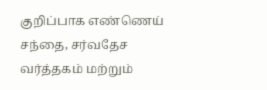குறிப்பாக எண்ணெய் சந்தை, சர்வதேச வர்த்தகம் மற்றும்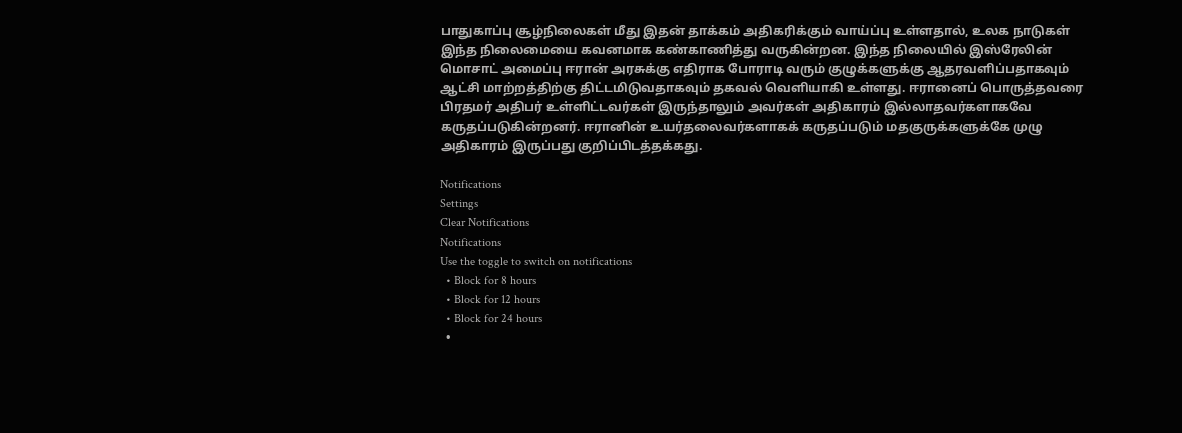பாதுகாப்பு சூழ்நிலைகள் மீது இதன் தாக்கம் அதிகரிக்கும் வாய்ப்பு உள்ளதால், உலக நாடுகள் இந்த நிலைமையை கவனமாக கண்காணித்து வருகின்றன. இந்த நிலையில் இஸ்ரேலின் மொசாட் அமைப்பு ஈரான் அரசுக்கு எதிராக போராடி வரும் குழுக்களுக்கு ஆதரவளிப்பதாகவும் ஆட்சி மாற்றத்திற்கு திட்டமிடுவதாகவும் தகவல் வெளியாகி உள்ளது. ஈரானைப் பொருத்தவரை பிரதமர் அதிபர் உள்ளிட்டவர்கள் இருந்தாலும் அவர்கள் அதிகாரம் இல்லாதவர்களாகவே கருதப்படுகின்றனர். ஈரானின் உயர்தலைவர்களாகக் கருதப்படும் மதகுருக்களுக்கே முழு அதிகாரம் இருப்பது குறிப்பிடத்தக்கது.

Notifications
Settings
Clear Notifications
Notifications
Use the toggle to switch on notifications
  • Block for 8 hours
  • Block for 12 hours
  • Block for 24 hours
  •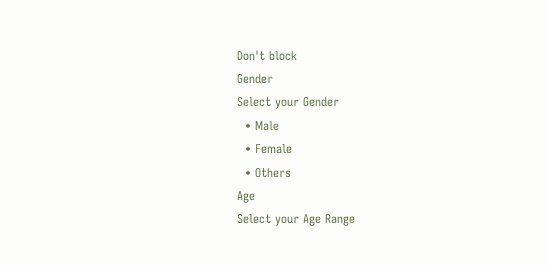Don't block
Gender
Select your Gender
  • Male
  • Female
  • Others
Age
Select your Age Range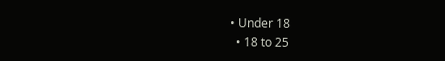• Under 18
  • 18 to 25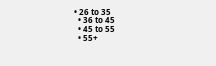• 26 to 35
  • 36 to 45
  • 45 to 55
  • 55+